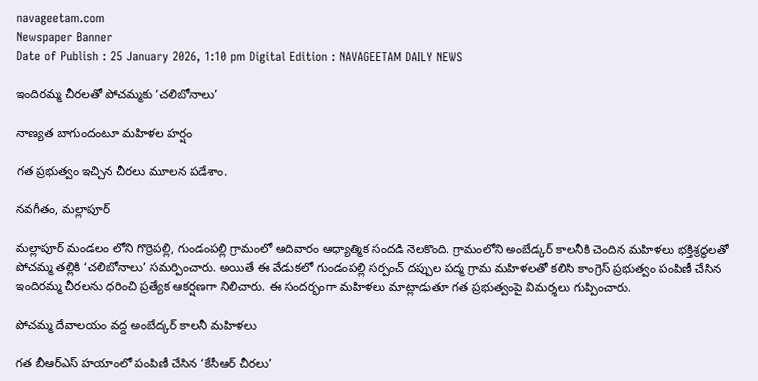navageetam.com
Newspaper Banner
Date of Publish : 25 January 2026, 1:10 pm Digital Edition : NAVAGEETAM DAILY NEWS

ఇందిరమ్మ చీరలతో పోచమ్మకు ‘చలిబోనాలు’

నాణ్యత బాగుందంటూ మహిళల హర్షం

గత ప్రభుత్వం ఇచ్చిన చీరలు మూలన పడేశాం.

నవగీతం, మల్లాపూర్

మల్లాపూర్ మండలం లోని గొర్రెపల్లి, గుండంపల్లి గ్రామంలో ఆదివారం ఆధ్యాత్మిక సందడి నెలకొంది. గ్రామంలోని అంబేడ్కర్ కాలనీకి చెందిన మహిళలు భక్తిశ్రద్ధలతో పోచమ్మ తల్లికి ‘చలిబోనాలు’ సమర్పించారు. అయితే ఈ వేడుకలో గుండంపల్లి సర్పంచ్ దప్పుల పద్మ గ్రామ మహిళలతో కలిసి కాంగ్రెస్ ప్రభుత్వం పంపిణీ చేసిన ఇందిరమ్మ చీరలను ధరించి ప్రత్యేక ఆకర్షణగా నిలిచారు. ఈ సందర్భంగా మహిళలు మాట్లాడుతూ గత ప్రభుత్వంపై విమర్శలు గుప్పించారు.

పోచమ్మ దేవాలయం వద్ద అంబేద్కర్ కాలనీ మహిళలు

గత బీఆర్ఎస్ హయాంలో పంపిణీ చేసిన ‘కేసీఆర్ చీరలు’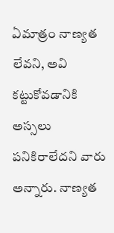ఏమాత్రం నాణ్యత లేవని, అవి కట్టుకోవడానికి అస్సలు పనికిరాలేదని వారు అన్నారు. నాణ్యత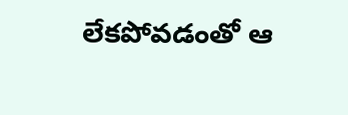లేకపోవడంతో ఆ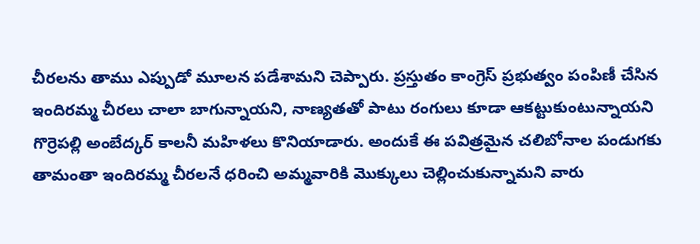చీరలను తాము ఎప్పుడో మూలన పడేశామని చెప్పారు. ప్రస్తుతం కాంగ్రెస్ ప్రభుత్వం పంపిణీ చేసిన ఇందిరమ్మ చీరలు చాలా బాగున్నాయని, నాణ్యతతో పాటు రంగులు కూడా ఆకట్టుకుంటున్నాయని గొర్రెపల్లి అంబేద్కర్ కాలనీ మహిళలు కొనియాడారు. అందుకే ఈ పవిత్రమైన చలిబోనాల పండుగకు తామంతా ఇందిరమ్మ చీరలనే ధరించి అమ్మవారికి మొక్కులు చెల్లించుకున్నామని వారు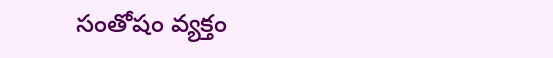సంతోషం వ్యక్తం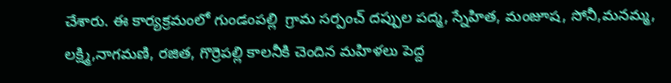చేశారు. ఈ కార్యక్రమంలో గుండంపల్లి  గ్రామ సర్పంచ్ దప్పుల పద్మ, స్నేహిత, మంజూష, సోనీ,మనమ్మ, లక్ష్మి,నాగమణి, రజిత, గొర్రెపల్లి కాలనీకి చెందిన మహిళలు పెద్ద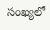సంఖ్యలో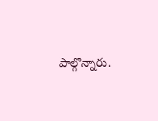పాల్గొన్నారు.